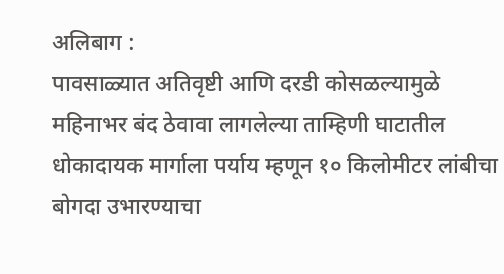अलिबाग :
पावसाळ्यात अतिवृष्टी आणि दरडी कोसळल्यामुळे महिनाभर बंद ठेवावा लागलेल्या ताम्हिणी घाटातील धोकादायक मार्गाला पर्याय म्हणून १० किलोमीटर लांबीचा बोगदा उभारण्याचा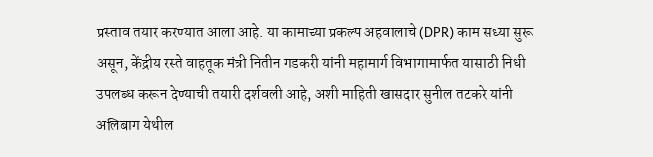प्रस्ताव तयार करण्यात आला आहे. या कामाच्या प्रकल्प अहवालाचे (DPR) काम सध्या सुरू असून, केंद्रीय रस्ते वाहतूक मंत्री नितीन गडकरी यांनी महामार्ग विभागामार्फत यासाठी निधी उपलब्ध करून देण्याची तयारी दर्शवली आहे, अशी माहिती खासदार सुनील तटकरे यांनी अलिबाग येथील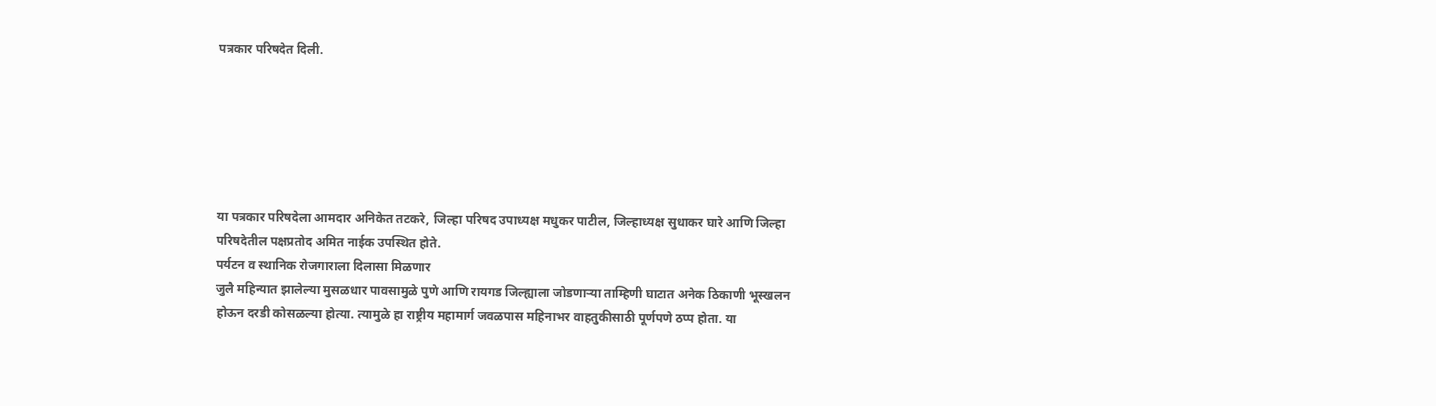पत्रकार परिषदेत दिली.






या पत्रकार परिषदेला आमदार अनिकेत तटकरे, जिल्हा परिषद उपाध्यक्ष मधुकर पाटील, जिल्हाध्यक्ष सुधाकर घारे आणि जिल्हा परिषदेतील पक्षप्रतोद अमित नाईक उपस्थित होते.
पर्यटन व स्थानिक रोजगाराला दिलासा मिळणार
जुलै महिन्यात झालेल्या मुसळधार पावसामुळे पुणे आणि रायगड जिल्ह्याला जोडणाऱ्या ताम्हिणी घाटात अनेक ठिकाणी भूस्खलन होऊन दरडी कोसळल्या होत्या. त्यामुळे हा राष्ट्रीय महामार्ग जवळपास महिनाभर वाहतुकीसाठी पूर्णपणे ठप्प होता. या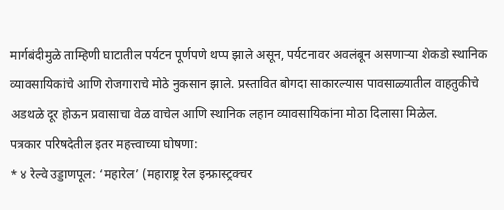मार्गबंदीमुळे ताम्हिणी घाटातील पर्यटन पूर्णपणे थप्प झाले असून, पर्यटनावर अवलंबून असणाऱ्या शेकडो स्थानिक व्यावसायिकांचे आणि रोजगाराचे मोठे नुकसान झाले. प्रस्तावित बोगदा साकारल्यास पावसाळ्यातील वाहतुकीचे अडथळे दूर होऊन प्रवासाचा वेळ वाचेल आणि स्थानिक लहान व्यावसायिकांना मोठा दिलासा मिळेल.
पत्रकार परिषदेतील इतर महत्त्वाच्या घोषणा:
* ४ रेल्वे उड्डाणपूल: ‘महारेल’ (महाराष्ट्र रेल इन्फ्रास्ट्रक्चर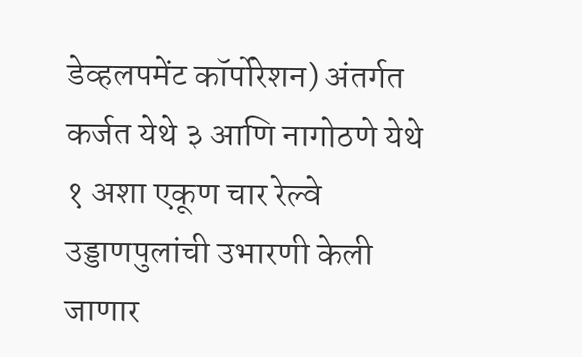डेव्हलपमेंट कॉर्पोरेशन) अंतर्गत कर्जत येथे ३ आणि नागोठणे येथे १ अशा एकूण चार रेल्वे उड्डाणपुलांची उभारणी केली जाणार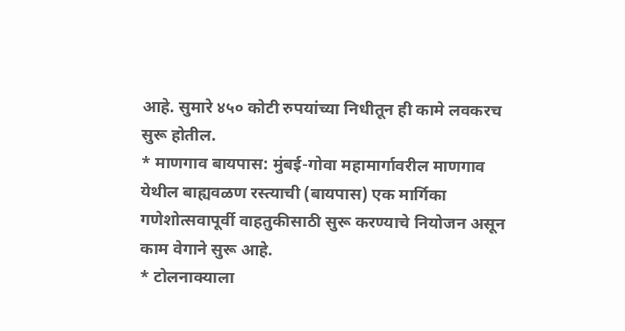आहे. सुमारे ४५० कोटी रुपयांच्या निधीतून ही कामे लवकरच सुरू होतील.
* माणगाव बायपास: मुंबई-गोवा महामार्गावरील माणगाव येथील बाह्यवळण रस्त्याची (बायपास) एक मार्गिका गणेशोत्सवापूर्वी वाहतुकीसाठी सुरू करण्याचे नियोजन असून काम वेगाने सुरू आहे.
* टोलनाक्याला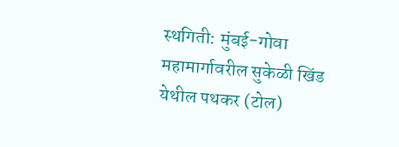स्थगिती: मुंबई-गोवा महामार्गावरील सुकेळी खिंड येथील पथकर (टोल)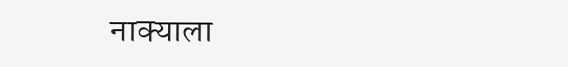नाक्याला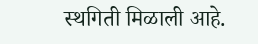स्थगिती मिळाली आहे.